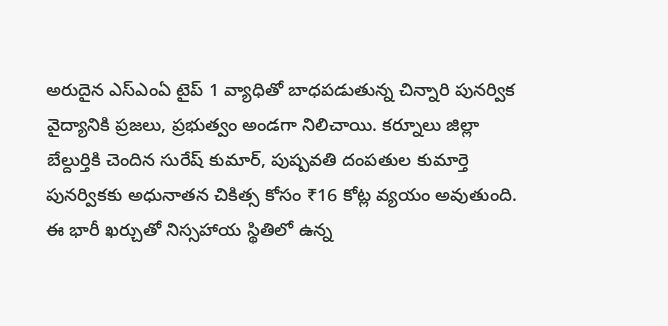అరుదైన ఎస్ఎంఏ టైప్ 1 వ్యాధితో బాధపడుతున్న చిన్నారి పునర్విక వైద్యానికి ప్రజలు, ప్రభుత్వం అండగా నిలిచాయి. కర్నూలు జిల్లా బేల్దుర్తికి చెందిన సురేష్ కుమార్, పుష్పవతి దంపతుల కుమార్తె పునర్వికకు అధునాతన చికిత్స కోసం ₹16 కోట్ల వ్యయం అవుతుంది. ఈ భారీ ఖర్చుతో నిస్సహాయ స్థితిలో ఉన్న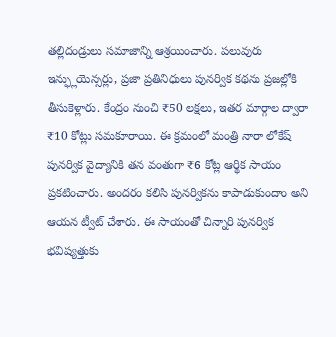తల్లిదండ్రులు సమాజాన్ని ఆశ్రయించారు. పలువురు ఇన్ఫ్లుయెన్సర్లు, ప్రజా ప్రతినిధులు పునర్విక కథను ప్రజల్లోకి తీసుకెళ్లారు. కేంద్రం నుంచి ₹50 లక్షలు, ఇతర మార్గాల ద్వారా ₹10 కోట్లు సమకూరాయి. ఈ క్రమంలో మంత్రి నారా లోకేష్ పునర్విక వైద్యానికి తన వంతుగా ₹6 కోట్ల ఆర్థిక సాయం ప్రకటించారు. అందరం కలిసి పునర్వికను కాపాడుకుందాం అని ఆయన ట్వీట్ చేశారు. ఈ సాయంతో చిన్నారి పునర్విక భవిష్యత్తుకు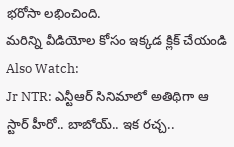భరోసా లభించింది.
మరిన్ని వీడియోల కోసం ఇక్కడ క్లిక్ చేయండి
Also Watch:
Jr NTR: ఎన్టీఆర్ సినిమాలో అతిథిగా ఆ స్టార్ హీరో.. బాబోయ్.. ఇక రచ్చ..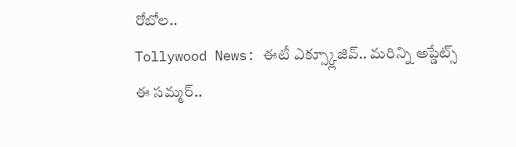రోబోల..
Tollywood News: ఈటీ ఎక్స్క్లూజివ్.. మరిన్ని అప్డేట్స్
ఈ సమ్మర్..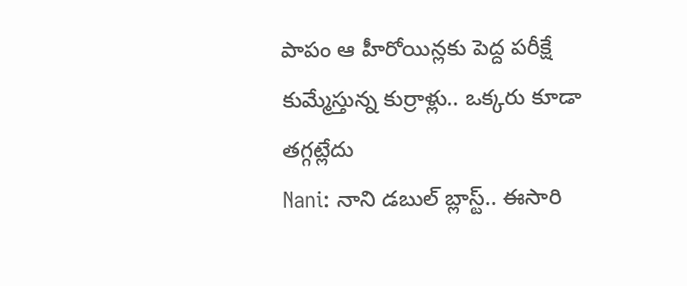పాపం ఆ హీరోయిన్లకు పెద్ద పరీక్షే
కుమ్మేస్తున్న కుర్రాళ్లు.. ఒక్కరు కూడా తగ్గట్లేదు
Nani: నాని డబుల్ బ్లాస్ట్.. ఈసారి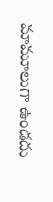మామూలుగా ఉండదు